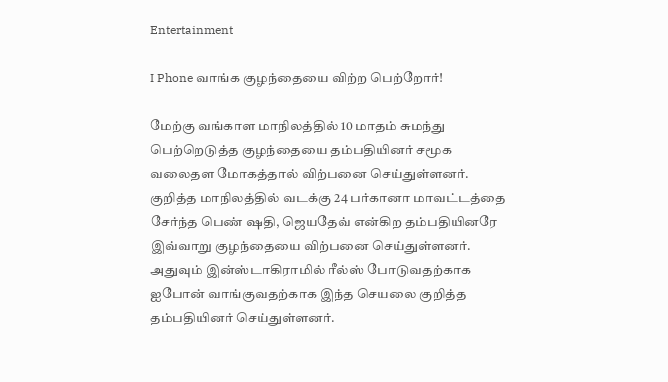Entertainment

I Phone வாங்க குழந்தையை விற்ற பெற்றோர்!

மேற்கு வங்காள மாநிலத்தில் 10 மாதம் சுமந்து பெற்றெடுத்த குழந்தையை தம்பதியினர் சமூக வலைதள மோகத்தால் விற்பனை செய்துள்ளனர்.
குறித்த மாநிலத்தில் வடக்கு 24 பர்கானா மாவட்டத்தை சேர்ந்த பெண் ஷதி, ஜெயதேவ் என்கிற தம்பதியினரே இவ்வாறு குழந்தையை விற்பனை செய்துள்ளனர்.
அதுவும் இன்ஸ்டாகிராமில் ரீல்ஸ் போடுவதற்காக ஐபோன் வாங்குவதற்காக இந்த செயலை குறித்த தம்பதியினர் செய்துள்ளனர்.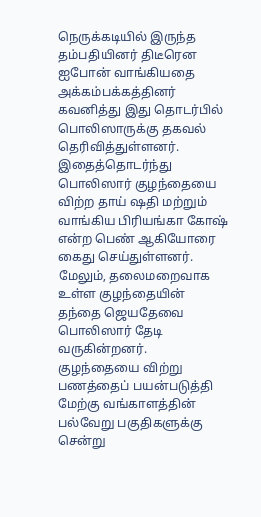நெருக்கடியில் இருந்த தம்பதியினர் திடீரென ஐபோன் வாங்கியதை அக்கம்பக்கத்தினர் கவனித்து இது தொடர்பில் பொலிஸாருக்கு தகவல் தெரிவித்துள்ளனர்.
இதைத்தொடர்ந்து பொலிஸார் குழந்தையை விற்ற தாய் ஷதி மற்றும் வாங்கிய பிரியங்கா கோஷ் என்ற பெண் ஆகியோரை கைது செய்துள்ளனர்.
மேலும், தலைமறைவாக உள்ள குழந்தையின் தந்தை ஜெயதேவை பொலிஸார் தேடி வருகின்றனர்.
குழந்தையை விற்று பணத்தைப் பயன்படுத்தி மேற்கு வங்காளத்தின் பல்வேறு பகுதிகளுக்கு சென்று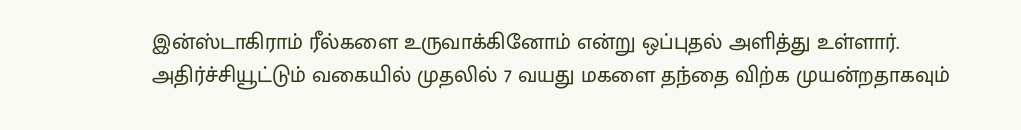இன்ஸ்டாகிராம் ரீல்களை உருவாக்கினோம் என்று ஒப்புதல் அளித்து உள்ளார்.
அதிர்ச்சியூட்டும் வகையில் முதலில் 7 வயது மகளை தந்தை விற்க முயன்றதாகவும்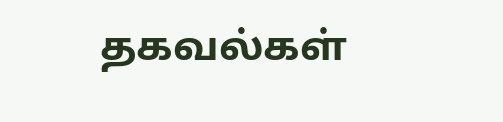தகவல்கள்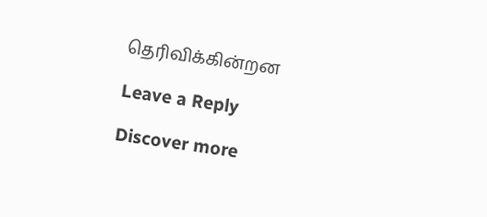தெரிவிக்கின்றன

Leave a Reply

Discover more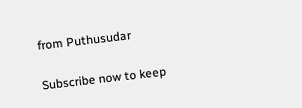from Puthusudar

Subscribe now to keep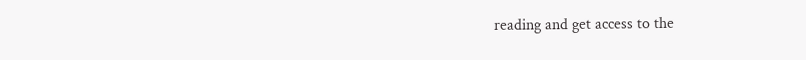reading and get access to the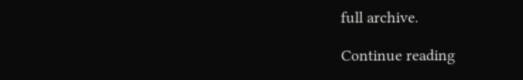full archive.

Continue reading